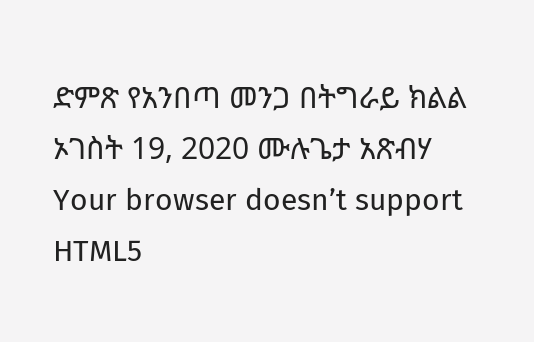ድምጽ የአንበጣ መንጋ በትግራይ ክልል ኦገስት 19, 2020 ሙሉጌታ አጽብሃ Your browser doesn’t support HTML5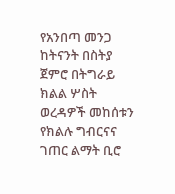የአንበጣ መንጋ ከትናንት በስትያ ጀምሮ በትግራይ ክልል ሦስት ወረዳዎች መከሰቱን የክልሉ ግብርናና ገጠር ልማት ቢሮ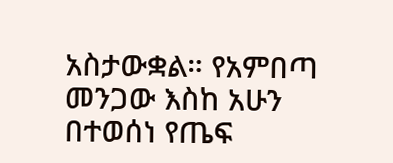አስታውቋል። የአምበጣ መንጋው እስከ አሁን በተወሰነ የጤፍ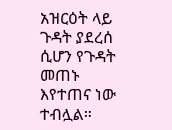አዝርዕት ላይ ጉዳት ያደረሰ ሲሆን የጉዳት መጠኑ እየተጠና ነው ተብሏል።